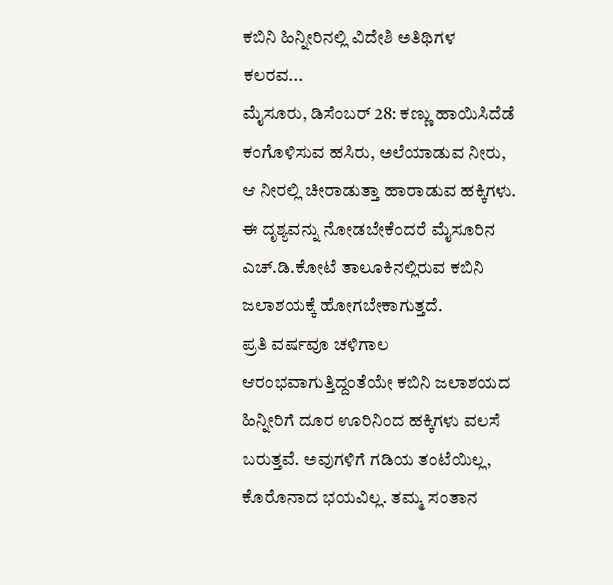ಕಬಿನಿ ಹಿನ್ನೀರಿನಲ್ಲಿ ವಿದೇಶಿ ಅತಿಥಿಗಳ ಕಲರವ...
ಮೈಸೂರು, ಡಿಸೆಂಬರ್ 28: ಕಣ್ಣು ಹಾಯಿಸಿದೆಡೆ ಕಂಗೊಳಿಸುವ ಹಸಿರು, ಅಲೆಯಾಡುವ ನೀರು, ಆ ನೀರಲ್ಲಿ ಚೀರಾಡುತ್ತಾ ಹಾರಾಡುವ ಹಕ್ಕಿಗಳು. ಈ ದೃಶ್ಯವನ್ನು ನೋಡಬೇಕೆಂದರೆ ಮೈಸೂರಿನ ಎಚ್.ಡಿ.ಕೋಟೆ ತಾಲೂಕಿನಲ್ಲಿರುವ ಕಬಿನಿ ಜಲಾಶಯಕ್ಕೆ ಹೋಗಬೇಕಾಗುತ್ತದೆ.
ಪ್ರತಿ ವರ್ಷವೂ ಚಳಿಗಾಲ ಆರಂಭವಾಗುತ್ತಿದ್ದಂತೆಯೇ ಕಬಿನಿ ಜಲಾಶಯದ ಹಿನ್ನೀರಿಗೆ ದೂರ ಊರಿನಿಂದ ಹಕ್ಕಿಗಳು ವಲಸೆ ಬರುತ್ತವೆ. ಅವುಗಳಿಗೆ ಗಡಿಯ ತಂಟೆಯಿಲ್ಲ, ಕೊರೊನಾದ ಭಯವಿಲ್ಲ. ತಮ್ಮ ಸಂತಾನ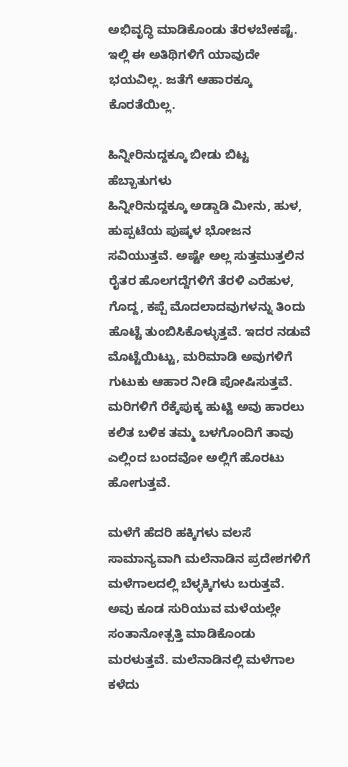ಅಭಿವೃದ್ಧಿ ಮಾಡಿಕೊಂಡು ತೆರಳಬೇಕಷ್ಟೆ. ಇಲ್ಲಿ ಈ ಅತಿಥಿಗಳಿಗೆ ಯಾವುದೇ ಭಯವಿಲ್ಲ. ಜತೆಗೆ ಆಹಾರಕ್ಕೂ ಕೊರತೆಯಿಲ್ಲ.

ಹಿನ್ನೀರಿನುದ್ದಕ್ಕೂ ಬೀಡು ಬಿಟ್ಟ ಹೆಬ್ಬಾತುಗಳು
ಹಿನ್ನೀರಿನುದ್ದಕ್ಕೂ ಅಡ್ಡಾಡಿ ಮೀನು, ಹುಳ, ಹುಪ್ಪಟೆಯ ಪುಷ್ಕಳ ಭೋಜನ ಸವಿಯುತ್ತವೆ. ಅಷ್ಟೇ ಅಲ್ಲ ಸುತ್ತಮುತ್ತಲಿನ ರೈತರ ಹೊಲಗದ್ದೆಗಳಿಗೆ ತೆರಳಿ ಎರೆಹುಳ, ಗೊದ್ದ, ಕಪ್ಪೆ ಮೊದಲಾದವುಗಳನ್ನು ತಿಂದು ಹೊಟ್ಟೆ ತುಂಬಿಸಿಕೊಳ್ಳುತ್ತವೆ. ಇದರ ನಡುವೆ ಮೊಟ್ಟೆಯಿಟ್ಟು, ಮರಿಮಾಡಿ ಅವುಗಳಿಗೆ ಗುಟುಕು ಆಹಾರ ನೀಡಿ ಪೋಷಿಸುತ್ತವೆ. ಮರಿಗಳಿಗೆ ರೆಕ್ಕೆಪುಕ್ಕ ಹುಟ್ಟಿ ಅವು ಹಾರಲು ಕಲಿತ ಬಳಿಕ ತಮ್ಮ ಬಳಗೊಂದಿಗೆ ತಾವು ಎಲ್ಲಿಂದ ಬಂದವೋ ಅಲ್ಲಿಗೆ ಹೊರಟು ಹೋಗುತ್ತವೆ.

ಮಳೆಗೆ ಹೆದರಿ ಹಕ್ಕಿಗಳು ವಲಸೆ
ಸಾಮಾನ್ಯವಾಗಿ ಮಲೆನಾಡಿನ ಪ್ರದೇಶಗಳಿಗೆ ಮಳೆಗಾಲದಲ್ಲಿ ಬೆಳ್ಳಕ್ಕಿಗಳು ಬರುತ್ತವೆ. ಅವು ಕೂಡ ಸುರಿಯುವ ಮಳೆಯಲ್ಲೇ ಸಂತಾನೋತ್ಪತ್ತಿ ಮಾಡಿಕೊಂಡು ಮರಳುತ್ತವೆ. ಮಲೆನಾಡಿನಲ್ಲಿ ಮಳೆಗಾಲ ಕಳೆದು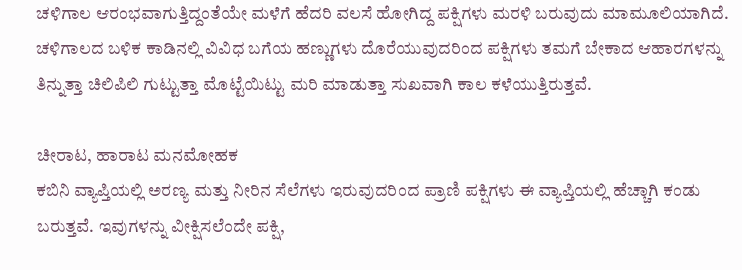ಚಳಿಗಾಲ ಆರಂಭವಾಗುತ್ತಿದ್ದಂತೆಯೇ ಮಳೆಗೆ ಹೆದರಿ ವಲಸೆ ಹೋಗಿದ್ದ ಪಕ್ಷಿಗಳು ಮರಳಿ ಬರುವುದು ಮಾಮೂಲಿಯಾಗಿದೆ. ಚಳಿಗಾಲದ ಬಳಿಕ ಕಾಡಿನಲ್ಲಿ ವಿವಿಧ ಬಗೆಯ ಹಣ್ಣುಗಳು ದೊರೆಯುವುದರಿಂದ ಪಕ್ಷಿಗಳು ತಮಗೆ ಬೇಕಾದ ಆಹಾರಗಳನ್ನು ತಿನ್ನುತ್ತಾ ಚಿಲಿಪಿಲಿ ಗುಟ್ಟುತ್ತಾ ಮೊಟ್ಟೆಯಿಟ್ಟು ಮರಿ ಮಾಡುತ್ತಾ ಸುಖವಾಗಿ ಕಾಲ ಕಳೆಯುತ್ತಿರುತ್ತವೆ.

ಚೀರಾಟ, ಹಾರಾಟ ಮನಮೋಹಕ
ಕಬಿನಿ ವ್ಯಾಪ್ತಿಯಲ್ಲಿ ಅರಣ್ಯ ಮತ್ತು ನೀರಿನ ಸೆಲೆಗಳು ಇರುವುದರಿಂದ ಪ್ರಾಣಿ ಪಕ್ಷಿಗಳು ಈ ವ್ಯಾಪ್ತಿಯಲ್ಲಿ ಹೆಚ್ಚಾಗಿ ಕಂಡು ಬರುತ್ತವೆ. ಇವುಗಳನ್ನು ವೀಕ್ಷಿಸಲೆಂದೇ ಪಕ್ಷಿ,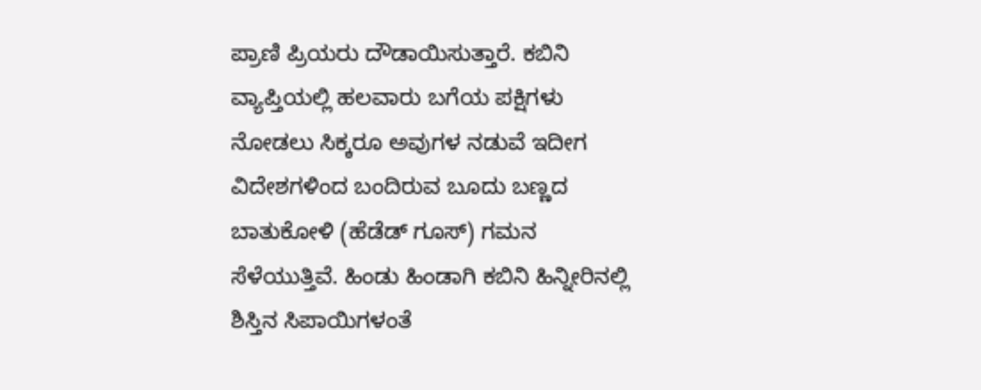ಪ್ರಾಣಿ ಪ್ರಿಯರು ದೌಡಾಯಿಸುತ್ತಾರೆ. ಕಬಿನಿ ವ್ಯಾಪ್ತಿಯಲ್ಲಿ ಹಲವಾರು ಬಗೆಯ ಪಕ್ಷಿಗಳು ನೋಡಲು ಸಿಕ್ಕರೂ ಅವುಗಳ ನಡುವೆ ಇದೀಗ ವಿದೇಶಗಳಿಂದ ಬಂದಿರುವ ಬೂದು ಬಣ್ಣದ ಬಾತುಕೋಳಿ (ಹೆಡೆಡ್ ಗೂಸ್) ಗಮನ ಸೆಳೆಯುತ್ತಿವೆ. ಹಿಂಡು ಹಿಂಡಾಗಿ ಕಬಿನಿ ಹಿನ್ನೀರಿನಲ್ಲಿ ಶಿಸ್ತಿನ ಸಿಪಾಯಿಗಳಂತೆ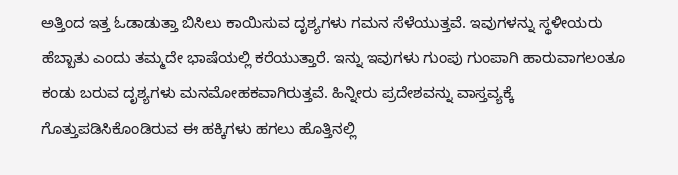ಅತ್ತಿಂದ ಇತ್ತ ಓಡಾಡುತ್ತಾ ಬಿಸಿಲು ಕಾಯಿಸುವ ದೃಶ್ಯಗಳು ಗಮನ ಸೆಳೆಯುತ್ತವೆ. ಇವುಗಳನ್ನು ಸ್ಥಳೀಯರು ಹೆಬ್ಬಾತು ಎಂದು ತಮ್ಮದೇ ಭಾಷೆಯಲ್ಲಿ ಕರೆಯುತ್ತಾರೆ. ಇನ್ನು ಇವುಗಳು ಗುಂಪು ಗುಂಪಾಗಿ ಹಾರುವಾಗಲಂತೂ ಕಂಡು ಬರುವ ದೃಶ್ಯಗಳು ಮನಮೋಹಕವಾಗಿರುತ್ತವೆ. ಹಿನ್ನೀರು ಪ್ರದೇಶವನ್ನು ವಾಸ್ತವ್ಯಕ್ಕೆ ಗೊತ್ತುಪಡಿಸಿಕೊಂಡಿರುವ ಈ ಹಕ್ಕಿಗಳು ಹಗಲು ಹೊತ್ತಿನಲ್ಲಿ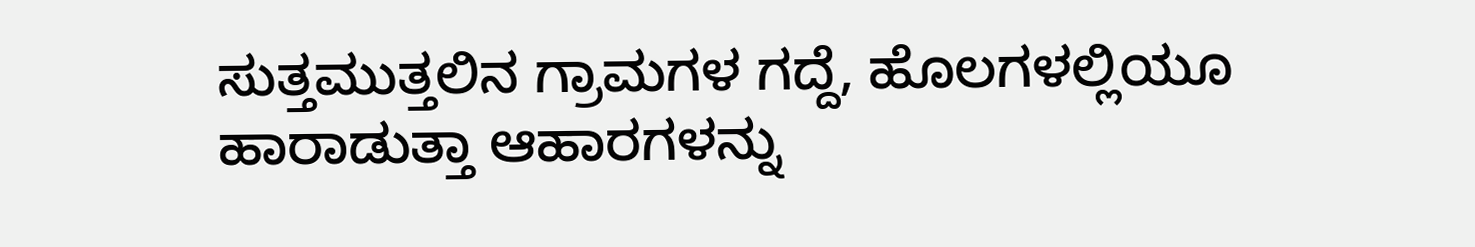ಸುತ್ತಮುತ್ತಲಿನ ಗ್ರಾಮಗಳ ಗದ್ದೆ, ಹೊಲಗಳಲ್ಲಿಯೂ ಹಾರಾಡುತ್ತಾ ಆಹಾರಗಳನ್ನು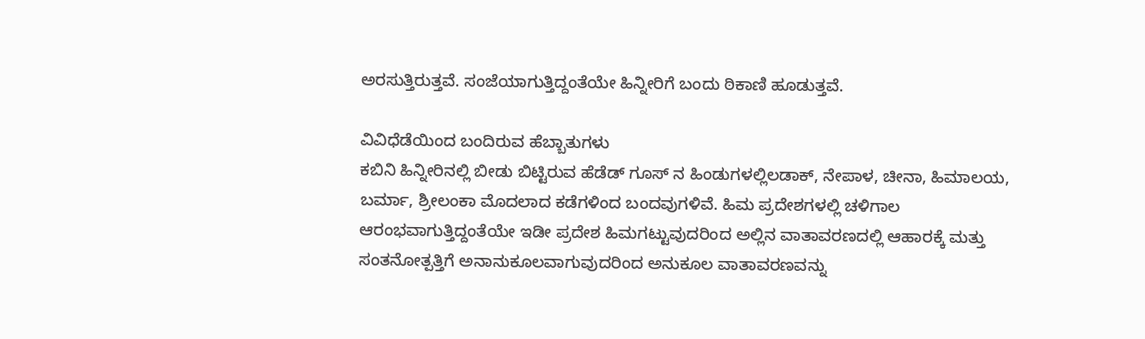ಅರಸುತ್ತಿರುತ್ತವೆ. ಸಂಜೆಯಾಗುತ್ತಿದ್ದಂತೆಯೇ ಹಿನ್ನೀರಿಗೆ ಬಂದು ಠಿಕಾಣಿ ಹೂಡುತ್ತವೆ.

ವಿವಿಧೆಡೆಯಿಂದ ಬಂದಿರುವ ಹೆಬ್ಬಾತುಗಳು
ಕಬಿನಿ ಹಿನ್ನೀರಿನಲ್ಲಿ ಬೀಡು ಬಿಟ್ಟಿರುವ ಹೆಡೆಡ್ ಗೂಸ್ ನ ಹಿಂಡುಗಳಲ್ಲಿಲಡಾಕ್, ನೇಪಾಳ, ಚೀನಾ, ಹಿಮಾಲಯ, ಬರ್ಮಾ, ಶ್ರೀಲಂಕಾ ಮೊದಲಾದ ಕಡೆಗಳಿಂದ ಬಂದವುಗಳಿವೆ. ಹಿಮ ಪ್ರದೇಶಗಳಲ್ಲಿ ಚಳಿಗಾಲ ಆರಂಭವಾಗುತ್ತಿದ್ದಂತೆಯೇ ಇಡೀ ಪ್ರದೇಶ ಹಿಮಗಟ್ಟುವುದರಿಂದ ಅಲ್ಲಿನ ವಾತಾವರಣದಲ್ಲಿ ಆಹಾರಕ್ಕೆ ಮತ್ತು ಸಂತನೋತ್ಪತ್ತಿಗೆ ಅನಾನುಕೂಲವಾಗುವುದರಿಂದ ಅನುಕೂಲ ವಾತಾವರಣವನ್ನು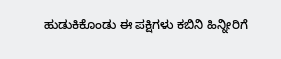ಹುಡುಕಿಕೊಂಡು ಈ ಪಕ್ಷಿಗಳು ಕಬಿನಿ ಹಿನ್ನೀರಿಗೆ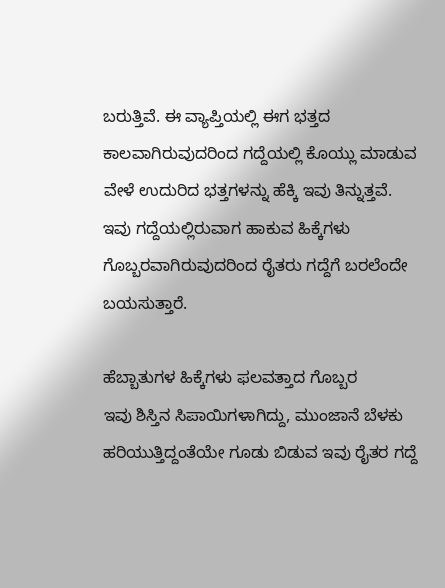ಬರುತ್ತಿವೆ. ಈ ವ್ಯಾಪ್ತಿಯಲ್ಲಿ ಈಗ ಭತ್ತದ ಕಾಲವಾಗಿರುವುದರಿಂದ ಗದ್ದೆಯಲ್ಲಿ ಕೊಯ್ಲು ಮಾಡುವ ವೇಳೆ ಉದುರಿದ ಭತ್ತಗಳನ್ನು ಹೆಕ್ಕಿ ಇವು ತಿನ್ನುತ್ತವೆ. ಇವು ಗದ್ದೆಯಲ್ಲಿರುವಾಗ ಹಾಕುವ ಹಿಕ್ಕೆಗಳು ಗೊಬ್ಬರವಾಗಿರುವುದರಿಂದ ರೈತರು ಗದ್ದೆಗೆ ಬರಲೆಂದೇ ಬಯಸುತ್ತಾರೆ.

ಹೆಬ್ಬಾತುಗಳ ಹಿಕ್ಕೆಗಳು ಫಲವತ್ತಾದ ಗೊಬ್ಬರ
ಇವು ಶಿಸ್ತಿನ ಸಿಪಾಯಿಗಳಾಗಿದ್ದು, ಮುಂಜಾನೆ ಬೆಳಕು ಹರಿಯುತ್ತಿದ್ದಂತೆಯೇ ಗೂಡು ಬಿಡುವ ಇವು ರೈತರ ಗದ್ದೆ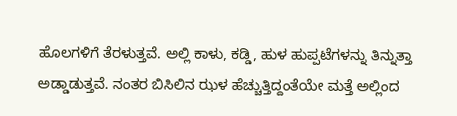ಹೊಲಗಳಿಗೆ ತೆರಳುತ್ತವೆ. ಅಲ್ಲಿ ಕಾಳು, ಕಡ್ಡಿ, ಹುಳ ಹುಪ್ಪಟೆಗಳನ್ನು ತಿನ್ನುತ್ತಾ ಅಡ್ಡಾಡುತ್ತವೆ. ನಂತರ ಬಿಸಿಲಿನ ಝಳ ಹೆಚ್ಚುತ್ತಿದ್ದಂತೆಯೇ ಮತ್ತೆ ಅಲ್ಲಿಂದ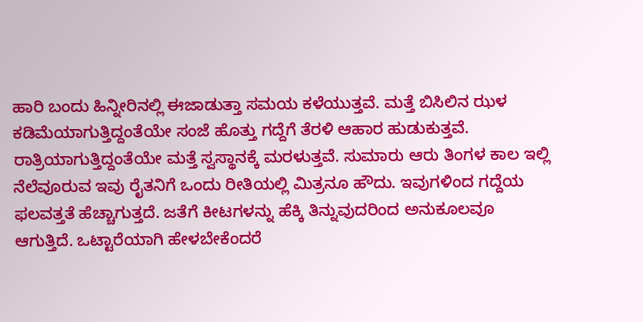ಹಾರಿ ಬಂದು ಹಿನ್ನೀರಿನಲ್ಲಿ ಈಜಾಡುತ್ತಾ ಸಮಯ ಕಳೆಯುತ್ತವೆ. ಮತ್ತೆ ಬಿಸಿಲಿನ ಝಳ ಕಡಿಮೆಯಾಗುತ್ತಿದ್ದಂತೆಯೇ ಸಂಜೆ ಹೊತ್ತು ಗದ್ದೆಗೆ ತೆರಳಿ ಆಹಾರ ಹುಡುಕುತ್ತವೆ. ರಾತ್ರಿಯಾಗುತ್ತಿದ್ದಂತೆಯೇ ಮತ್ತೆ ಸ್ವಸ್ಥಾನಕ್ಕೆ ಮರಳುತ್ತವೆ. ಸುಮಾರು ಆರು ತಿಂಗಳ ಕಾಲ ಇಲ್ಲಿ ನೆಲೆವೂರುವ ಇವು ರೈತನಿಗೆ ಒಂದು ರೀತಿಯಲ್ಲಿ ಮಿತ್ರನೂ ಹೌದು. ಇವುಗಳಿಂದ ಗದ್ದೆಯ ಫಲವತ್ತತೆ ಹೆಚ್ಚಾಗುತ್ತದೆ. ಜತೆಗೆ ಕೀಟಗಳನ್ನು ಹೆಕ್ಕಿ ತಿನ್ನುವುದರಿಂದ ಅನುಕೂಲವೂ ಆಗುತ್ತಿದೆ. ಒಟ್ಟಾರೆಯಾಗಿ ಹೇಳಬೇಕೆಂದರೆ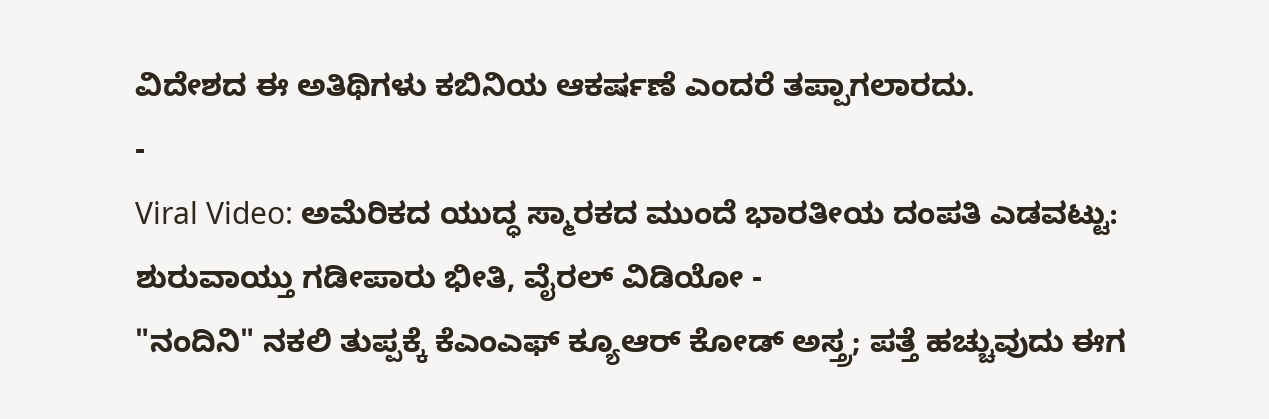ವಿದೇಶದ ಈ ಅತಿಥಿಗಳು ಕಬಿನಿಯ ಆಕರ್ಷಣೆ ಎಂದರೆ ತಪ್ಪಾಗಲಾರದು.
-
Viral Video: ಅಮೆರಿಕದ ಯುದ್ಧ ಸ್ಮಾರಕದ ಮುಂದೆ ಭಾರತೀಯ ದಂಪತಿ ಎಡವಟ್ಟು: ಶುರುವಾಯ್ತು ಗಡೀಪಾರು ಭೀತಿ, ವೈರಲ್ ವಿಡಿಯೋ -
"ನಂದಿನಿ" ನಕಲಿ ತುಪ್ಪಕ್ಕೆ ಕೆಎಂಎಫ್ ಕ್ಯೂಆರ್ ಕೋಡ್ ಅಸ್ತ್ರ; ಪತ್ತೆ ಹಚ್ಚುವುದು ಈಗ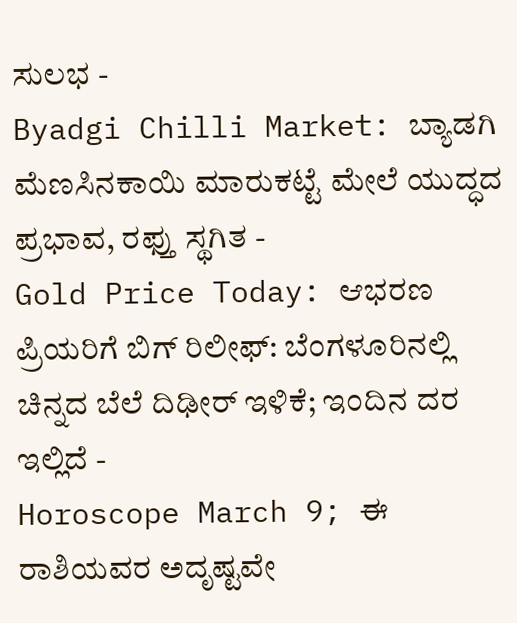ಸುಲಭ -
Byadgi Chilli Market: ಬ್ಯಾಡಗಿ ಮೆಣಸಿನಕಾಯಿ ಮಾರುಕಟ್ಟೆ ಮೇಲೆ ಯುದ್ಧದ ಪ್ರಭಾವ, ರಫ್ತು ಸ್ಥಗಿತ -
Gold Price Today: ಆಭರಣ ಪ್ರಿಯರಿಗೆ ಬಿಗ್ ರಿಲೀಫ್: ಬೆಂಗಳೂರಿನಲ್ಲಿ ಚಿನ್ನದ ಬೆಲೆ ದಿಢೀರ್ ಇಳಿಕೆ; ಇಂದಿನ ದರ ಇಲ್ಲಿದೆ -
Horoscope March 9; ಈ ರಾಶಿಯವರ ಅದೃಷ್ಟವೇ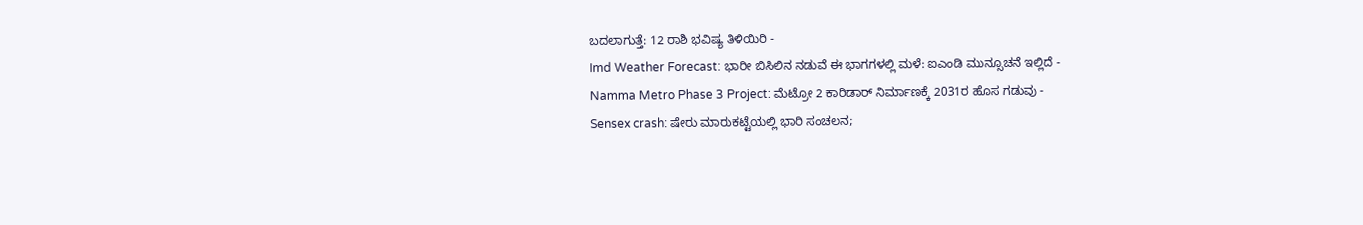ಬದಲಾಗುತ್ತೆ: 12 ರಾಶಿ ಭವಿಷ್ಯ ತಿಳಿಯಿರಿ -
Imd Weather Forecast: ಭಾರೀ ಬಿಸಿಲಿನ ನಡುವೆ ಈ ಭಾಗಗಳಲ್ಲಿ ಮಳೆ: ಐಎಂಡಿ ಮುನ್ಸೂಚನೆ ಇಲ್ಲಿದೆ -
Namma Metro Phase 3 Project: ಮೆಟ್ರೋ 2 ಕಾರಿಡಾರ್ ನಿರ್ಮಾಣಕ್ಕೆ 2031ರ ಹೊಸ ಗಡುವು -
Sensex crash: ಷೇರು ಮಾರುಕಟ್ಟೆಯಲ್ಲಿ ಭಾರಿ ಸಂಚಲನ;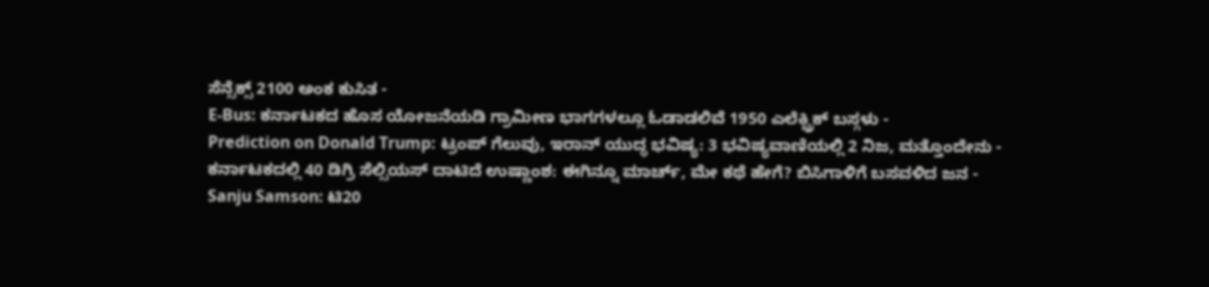ಸೆನ್ಸೆಕ್ಸ್ 2100 ಅಂಕ ಕುಸಿತ -
E-Bus: ಕರ್ನಾಟಕದ ಹೊಸ ಯೋಜನೆಯಡಿ ಗ್ರಾಮೀಣ ಭಾಗಗಳಲ್ಲೂ ಓಡಾಡಲಿವೆ 1950 ಎಲೆಕ್ಟ್ರಿಕ್ ಬಸ್ಗಳು -
Prediction on Donald Trump: ಟ್ರಂಪ್ ಗೆಲುವು, ಇರಾನ್ ಯುದ್ಧ ಭವಿಷ್ಯ: 3 ಭವಿಷ್ಯವಾಣಿಯಲ್ಲಿ 2 ನಿಜ, ಮತ್ತೊಂದೇನು -
ಕರ್ನಾಟಕದಲ್ಲಿ 40 ಡಿಗ್ರಿ ಸೆಲ್ಸಿಯಸ್ ದಾಟಿದೆ ಉಷ್ಣಾಂಶ: ಈಗಿನ್ನೂ ಮಾರ್ಚ್, ಮೇ ಕಥೆ ಹೇಗೆ? ಬಿಸಿಗಾಳಿಗೆ ಬಸವಳಿದ ಜನ -
Sanju Samson: ಟಿ20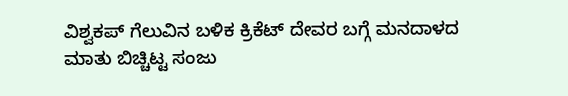ವಿಶ್ವಕಪ್ ಗೆಲುವಿನ ಬಳಿಕ ಕ್ರಿಕೆಟ್ ದೇವರ ಬಗ್ಗೆ ಮನದಾಳದ ಮಾತು ಬಿಚ್ಚಿಟ್ಟ ಸಂಜು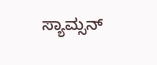ಸ್ಯಾಮ್ಸನ್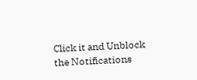Click it and Unblock the Notifications